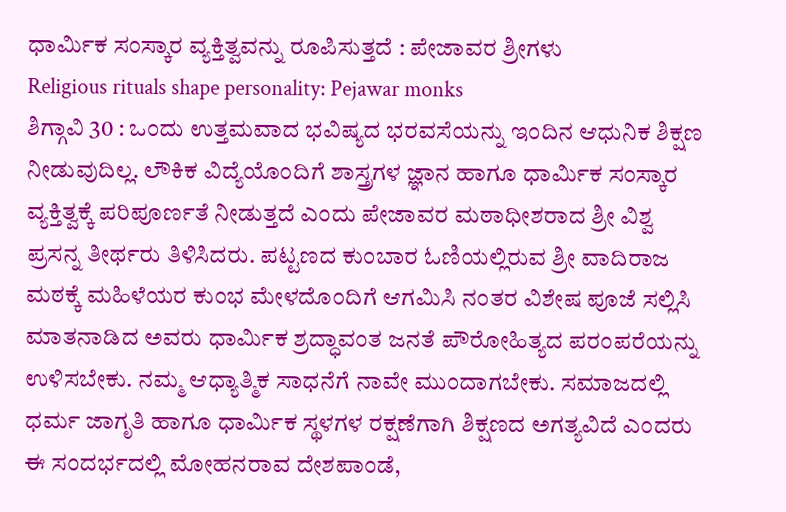ಧಾರ್ಮಿಕ ಸಂಸ್ಕಾರ ವ್ಯಕ್ತಿತ್ವವನ್ನು ರೂಪಿಸುತ್ತದೆ : ಪೇಜಾವರ ಶ್ರೀಗಳು
Religious rituals shape personality: Pejawar monks
ಶಿಗ್ಗಾವಿ 30 : ಒಂದು ಉತ್ತಮವಾದ ಭವಿಷ್ಯದ ಭರವಸೆಯನ್ನು ಇಂದಿನ ಆಧುನಿಕ ಶಿಕ್ಷಣ ನೀಡುವುದಿಲ್ಲ. ಲೌಕಿಕ ವಿದ್ಯೆಯೊಂದಿಗೆ ಶಾಸ್ತ್ರಗಳ ಜ್ಞಾನ ಹಾಗೂ ಧಾರ್ಮಿಕ ಸಂಸ್ಕಾರ ವ್ಯಕ್ತಿತ್ವಕ್ಕೆ ಪರಿಪೂರ್ಣತೆ ನೀಡುತ್ತದೆ ಎಂದು ಪೇಜಾವರ ಮಠಾಧೀಶರಾದ ಶ್ರೀ ವಿಶ್ವ ಪ್ರಸನ್ನ ತೀರ್ಥರು ತಿಳಿಸಿದರು. ಪಟ್ಟಣದ ಕುಂಬಾರ ಓಣಿಯಲ್ಲಿರುವ ಶ್ರೀ ವಾದಿರಾಜ ಮಠಕ್ಕೆ ಮಹಿಳೆಯರ ಕುಂಭ ಮೇಳದೊಂದಿಗೆ ಆಗಮಿಸಿ ನಂತರ ವಿಶೇಷ ಪೂಜೆ ಸಲ್ಲಿಸಿ ಮಾತನಾಡಿದ ಅವರು ಧಾರ್ಮಿಕ ಶ್ರದ್ಧಾವಂತ ಜನತೆ ಪೌರೋಹಿತ್ಯದ ಪರಂಪರೆಯನ್ನು ಉಳಿಸಬೇಕು. ನಮ್ಮ ಆಧ್ಯಾತ್ಮಿಕ ಸಾಧನೆಗೆ ನಾವೇ ಮುಂದಾಗಬೇಕು. ಸಮಾಜದಲ್ಲಿ ಧರ್ಮ ಜಾಗೃತಿ ಹಾಗೂ ಧಾರ್ಮಿಕ ಸ್ಥಳಗಳ ರಕ್ಷಣೆಗಾಗಿ ಶಿಕ್ಷಣದ ಅಗತ್ಯವಿದೆ ಎಂದರು ಈ ಸಂದರ್ಭದಲ್ಲಿ ಮೋಹನರಾವ ದೇಶಪಾಂಡೆ,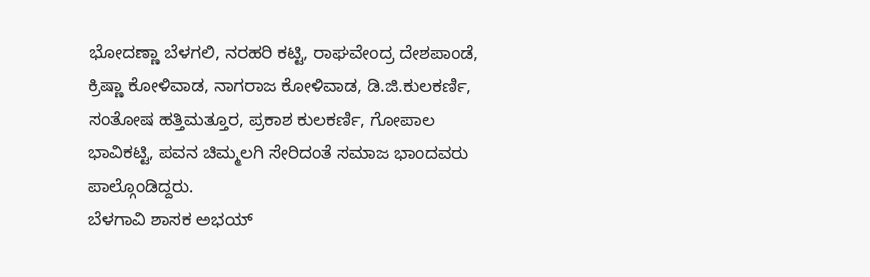ಭೋದಣ್ಣಾ ಬೆಳಗಲಿ, ನರಹರಿ ಕಟ್ಟಿ, ರಾಘವೇಂದ್ರ ದೇಶಪಾಂಡೆ, ಕ್ರಿಷ್ಣಾ ಕೋಳಿವಾಡ, ನಾಗರಾಜ ಕೋಳಿವಾಡ, ಡಿ.ಜಿ.ಕುಲಕರ್ಣಿ, ಸಂತೋಷ ಹತ್ತಿಮತ್ತೂರ, ಪ್ರಕಾಶ ಕುಲಕರ್ಣಿ, ಗೋಪಾಲ ಭಾವಿಕಟ್ಟಿ, ಪವನ ಚಿಮ್ಮಲಗಿ ಸೇರಿದಂತೆ ಸಮಾಜ ಭಾಂದವರು ಪಾಲ್ಗೊಂಡಿದ್ದರು.
ಬೆಳಗಾವಿ ಶಾಸಕ ಅಭಯ್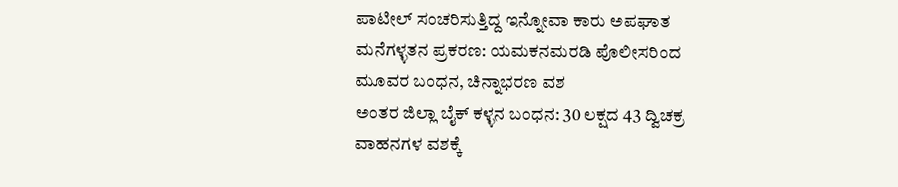ಪಾಟೀಲ್ ಸಂಚರಿಸುತ್ತಿದ್ದ ಇನ್ನೋವಾ ಕಾರು ಅಪಘಾತ
ಮನೆಗಳ್ಳತನ ಪ್ರಕರಣ: ಯಮಕನಮರಡಿ ಪೊಲೀಸರಿಂದ ಮೂವರ ಬಂಧನ, ಚಿನ್ನಾಭರಣ ವಶ
ಅಂತರ ಜಿಲ್ಲಾ ಬೈಕ್ ಕಳ್ಳನ ಬಂಧನ: 30 ಲಕ್ಷದ 43 ದ್ವಿಚಕ್ರ ವಾಹನಗಳ ವಶಕ್ಕೆ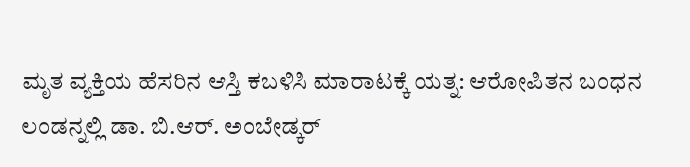ಮೃತ ವ್ಯಕ್ತಿಯ ಹೆಸರಿನ ಆಸ್ತಿ ಕಬಳಿಸಿ ಮಾರಾಟಕ್ಕೆ ಯತ್ನ: ಆರೋಪಿತನ ಬಂಧನ
ಲಂಡನ್ನಲ್ಲಿ ಡಾ. ಬಿ.ಆರ್. ಅಂಬೇಡ್ಕರ್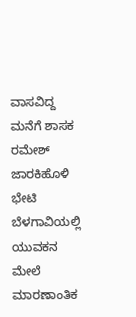ವಾಸವಿದ್ದ ಮನೆಗೆ ಶಾಸಕ ರಮೇಶ್ ಜಾರಕಿಹೊಳಿ ಭೇಟಿ
ಬೆಳಗಾವಿಯಲ್ಲಿ ಯುವಕನ ಮೇಲೆ ಮಾರಣಾಂತಿಕ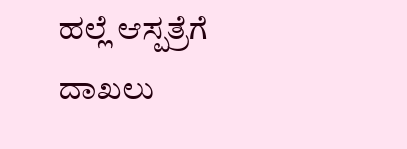ಹಲ್ಲೆ ಆಸ್ಪತ್ರೆಗೆ ದಾಖಲು